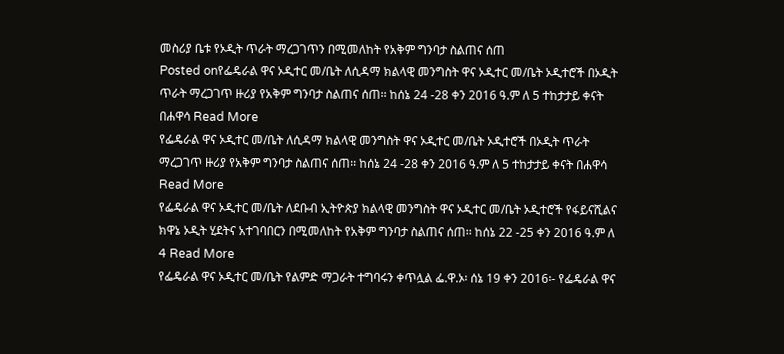መስሪያ ቤቱ የኦዲት ጥራት ማረጋገጥን በሚመለከት የአቅም ግንባታ ስልጠና ሰጠ
Posted onየፌዴራል ዋና ኦዲተር መ/ቤት ለሲዳማ ክልላዊ መንግስት ዋና ኦዲተር መ/ቤት ኦዲተሮች በኦዲት ጥራት ማረጋገጥ ዙሪያ የአቅም ግንባታ ስልጠና ሰጠ፡፡ ከሰኔ 24 -28 ቀን 2016 ዓ.ም ለ 5 ተከታታይ ቀናት በሐዋሳ Read More
የፌዴራል ዋና ኦዲተር መ/ቤት ለሲዳማ ክልላዊ መንግስት ዋና ኦዲተር መ/ቤት ኦዲተሮች በኦዲት ጥራት ማረጋገጥ ዙሪያ የአቅም ግንባታ ስልጠና ሰጠ፡፡ ከሰኔ 24 -28 ቀን 2016 ዓ.ም ለ 5 ተከታታይ ቀናት በሐዋሳ Read More
የፌዴራል ዋና ኦዲተር መ/ቤት ለደቡብ ኢትዮጵያ ክልላዊ መንግስት ዋና ኦዲተር መ/ቤት ኦዲተሮች የፋይናሺልና ክዋኔ ኦዲት ሂደትና አተገባበርን በሚመለከት የአቅም ግንባታ ስልጠና ሰጠ፡፡ ከሰኔ 22 -25 ቀን 2016 ዓ.ም ለ 4 Read More
የፌዴራል ዋና ኦዲተር መ/ቤት የልምድ ማጋራት ተግባሩን ቀጥሏል ፌ.ዋ.ኦ፡ ሰኔ 19 ቀን 2016፡- የፌዴራል ዋና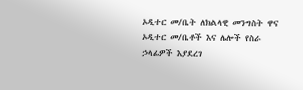ኦዲተር መ/ቤት ለክልላዊ መንግስት ዋና ኦዲተር መ/ቤቶች እና ሌሎች የስራ ኃላፊዎች እያደረገ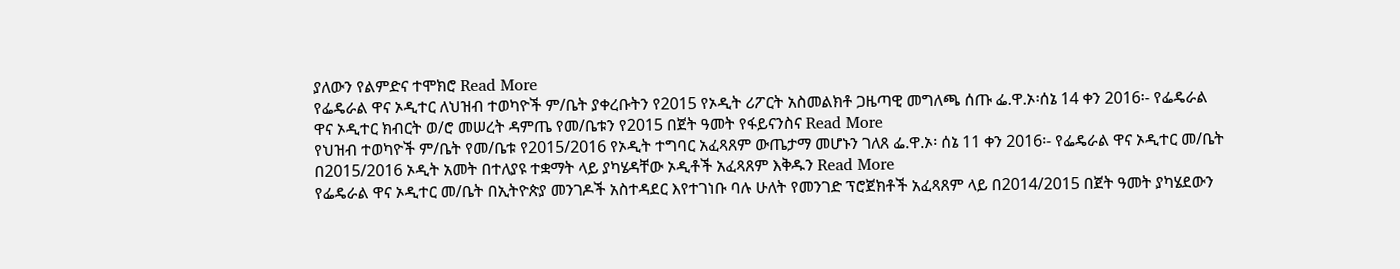ያለውን የልምድና ተሞክሮ Read More
የፌዴራል ዋና ኦዲተር ለህዝብ ተወካዮች ም/ቤት ያቀረቡትን የ2015 የኦዲት ሪፖርት አስመልክቶ ጋዜጣዊ መግለጫ ሰጡ ፌ.ዋ.ኦ፡ሰኔ 14 ቀን 2016፡- የፌዴራል ዋና ኦዲተር ክብርት ወ/ሮ መሠረት ዳምጤ የመ/ቤቱን የ2015 በጀት ዓመት የፋይናንስና Read More
የህዝብ ተወካዮች ም/ቤት የመ/ቤቱ የ2015/2016 የኦዲት ተግባር አፈጻጸም ውጤታማ መሆኑን ገለጸ ፌ.ዋ.ኦ፡ ሰኔ 11 ቀን 2016፡- የፌዴራል ዋና ኦዲተር መ/ቤት በ2015/2016 ኦዲት አመት በተለያዩ ተቋማት ላይ ያካሄዳቸው ኦዲቶች አፈጻጸም እቅዱን Read More
የፌዴራል ዋና ኦዲተር መ/ቤት በኢትዮጵያ መንገዶች አስተዳደር እየተገነቡ ባሉ ሁለት የመንገድ ፕሮጀክቶች አፈጻጸም ላይ በ2014/2015 በጀት ዓመት ያካሄደውን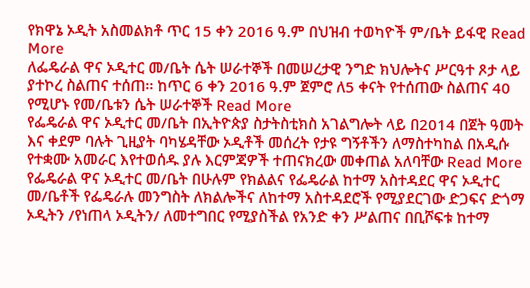የክዋኔ ኦዲት አስመልክቶ ጥር 15 ቀን 2016 ዓ.ም በህዝብ ተወካዮች ም/ቤት ይፋዊ Read More
ለፌዴራል ዋና ኦዲተር መ/ቤት ሴት ሠራተኞች በመሠረታዊ ንግድ ክህሎትና ሥርዓተ ጾታ ላይ ያተኮረ ስልጠና ተሰጠ፡፡ ከጥር 6 ቀን 2016 ዓ.ም ጀምሮ ለ5 ቀናት የተሰጠው ስልጠና 40 የሚሆኑ የመ/ቤቱን ሴት ሠራተኞች Read More
የፌዴራል ዋና ኦዲተር መ/ቤት በኢትዮጵያ ስታትስቲክስ አገልግሎት ላይ በ2014 በጀት ዓመት እና ቀደም ባሉት ጊዚያት ባካሄዳቸው ኦዲቶች መሰረት የታዩ ግኝቶችን ለማስተካከል በአዲሱ የተቋሙ አመራር እየተወሰዱ ያሉ እርምጃዎች ተጠናክረው መቀጠል አለባቸው Read More
የፌዴራል ዋና ኦዲተር መ/ቤት በሁሉም የክልልና የፌዴራል ከተማ አስተዳደር ዋና ኦዲተር መ/ቤቶች የፌዴራሉ መንግስት ለክልሎችና ለከተማ አስተዳደሮች የሚያደርገው ድጋፍና ድጎማ ኦዲትን /የነጠላ ኦዲትን/ ለመተግበር የሚያስችል የአንድ ቀን ሥልጠና በቢሾፍቱ ከተማ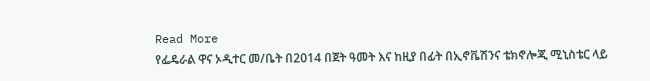Read More
የፌዴራል ዋና ኦዲተር መ/ቤት በ2014 በጀት ዓመት እና ከዚያ በፊት በኢኖቬሽንና ቴክኖሎጂ ሚኒስቴር ላይ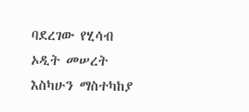ባደረገው የሂሳብ ኦዲት መሠረት እስካሁን ማስተካከያ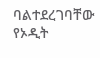ባልተደረገባቸው የኦዲት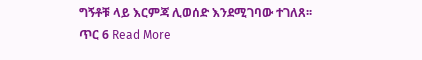ግኝቶቹ ላይ እርምጃ ሊወሰድ እንደሚገባው ተገለጸ፡፡ ጥር 6 Read More